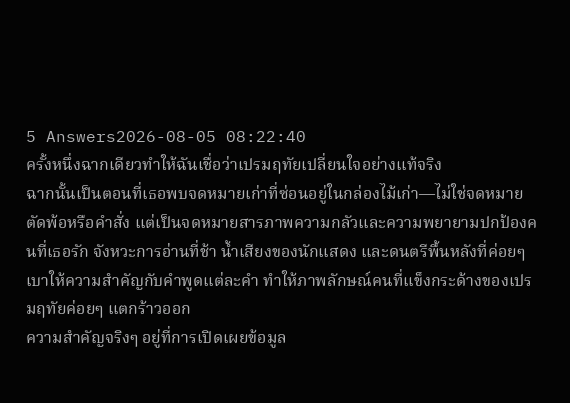5 Answers2026-08-05 08:22:40
ครั้งหนึ่งฉากเดียวทำให้ฉันเชื่อว่าเปรมฤทัยเปลี่ยนใจอย่างแท้จริง
ฉากนั้นเป็นตอนที่เธอพบจดหมายเก่าที่ซ่อนอยู่ในกล่องไม้เก่า—ไม่ใช่จดหมายตัดพ้อหรือคำสั่ง แต่เป็นจดหมายสารภาพความกลัวและความพยายามปกป้องคนที่เธอรัก จังหวะการอ่านที่ช้า น้ำเสียงของนักแสดง และดนตรีพื้นหลังที่ค่อยๆ เบาให้ความสำคัญกับคำพูดแต่ละคำ ทำให้ภาพลักษณ์คนที่แข็งกระด้างของเปรมฤทัยค่อยๆ แตกร้าวออก
ความสำคัญจริงๆ อยู่ที่การเปิดเผยข้อมูล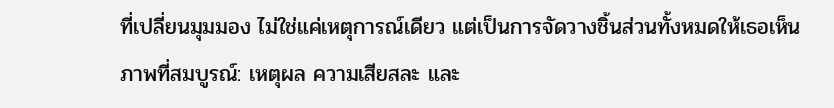ที่เปลี่ยนมุมมอง ไม่ใช่แค่เหตุการณ์เดียว แต่เป็นการจัดวางชิ้นส่วนทั้งหมดให้เธอเห็นภาพที่สมบูรณ์: เหตุผล ความเสียสละ และ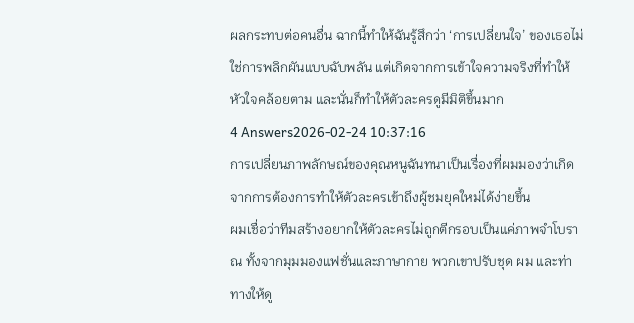ผลกระทบต่อคนอื่น ฉากนี้ทำให้ฉันรู้สึกว่า ‘การเปลี่ยนใจ’ ของเธอไม่ใช่การพลิกผันแบบฉับพลัน แต่เกิดจากการเข้าใจความจริงที่ทำให้หัวใจคล้อยตาม และนั่นก็ทำให้ตัวละครดูมีมิติขึ้นมาก
4 Answers2026-02-24 10:37:16
การเปลี่ยนภาพลักษณ์ของคุณหนูฉันทนาเป็นเรื่องที่ผมมองว่าเกิดจากการต้องการทำให้ตัวละครเข้าถึงผู้ชมยุคใหม่ได้ง่ายขึ้น
ผมเชื่อว่าทีมสร้างอยากให้ตัวละครไม่ถูกตีกรอบเป็นแค่ภาพจำโบราณ ทั้งจากมุมมองแฟชั่นและภาษากาย พวกเขาปรับชุด ผม และท่าทางให้ดู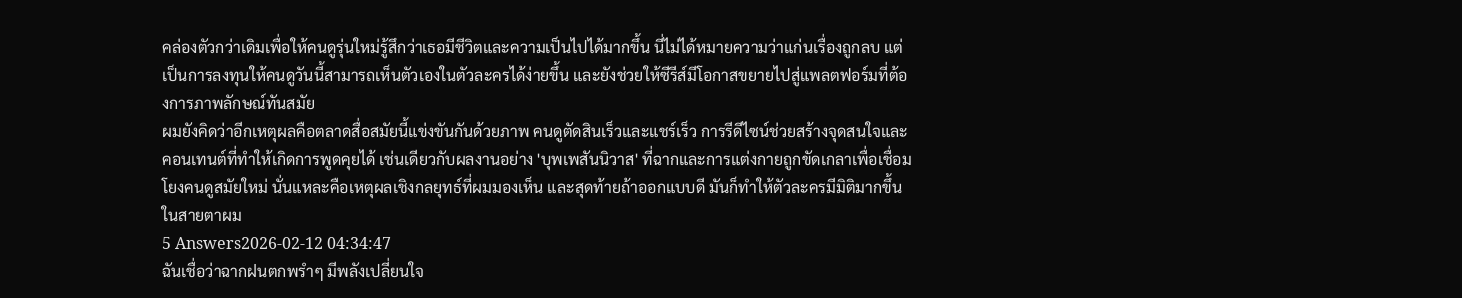คล่องตัวกว่าเดิมเพื่อให้คนดูรุ่นใหม่รู้สึกว่าเธอมีชีวิตและความเป็นไปได้มากขึ้น นี่ไม่ได้หมายความว่าแก่นเรื่องถูกลบ แต่เป็นการลงทุนให้คนดูวันนี้สามารถเห็นตัวเองในตัวละครได้ง่ายขึ้น และยังช่วยให้ซีรีส์มีโอกาสขยายไปสู่แพลตฟอร์มที่ต้องการภาพลักษณ์ทันสมัย
ผมยังคิดว่าอีกเหตุผลคือตลาดสื่อสมัยนี้แข่งขันกันด้วยภาพ คนดูตัดสินเร็วและแชร์เร็ว การรีดีไซน์ช่วยสร้างจุดสนใจและคอนเทนต์ที่ทำให้เกิดการพูดคุยได้ เช่นเดียวกับผลงานอย่าง 'บุพเพสันนิวาส' ที่ฉากและการแต่งกายถูกขัดเกลาเพื่อเชื่อมโยงคนดูสมัยใหม่ นั่นแหละคือเหตุผลเชิงกลยุทธ์ที่ผมมองเห็น และสุดท้ายถ้าออกแบบดี มันก็ทำให้ตัวละครมีมิติมากขึ้นในสายตาผม
5 Answers2026-02-12 04:34:47
ฉันเชื่อว่าฉากฝนตกพรำๆ มีพลังเปลี่ยนใจ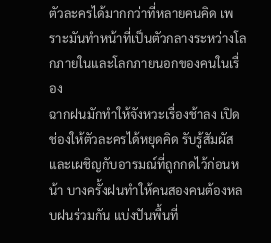ตัวละครได้มากกว่าที่หลายคนคิด เพราะมันทำหน้าที่เป็นตัวกลางระหว่างโลกภายในและโลกภายนอกของคนในเรื่อง
ฉากฝนมักทำให้จังหวะเรื่องช้าลง เปิดช่องให้ตัวละครได้หยุดคิด รับรู้สัมผัส และเผชิญกับอารมณ์ที่ถูกกดไว้ก่อนหน้า บางครั้งฝนทำให้คนสองคนต้องหลบฝนร่วมกัน แบ่งปันพื้นที่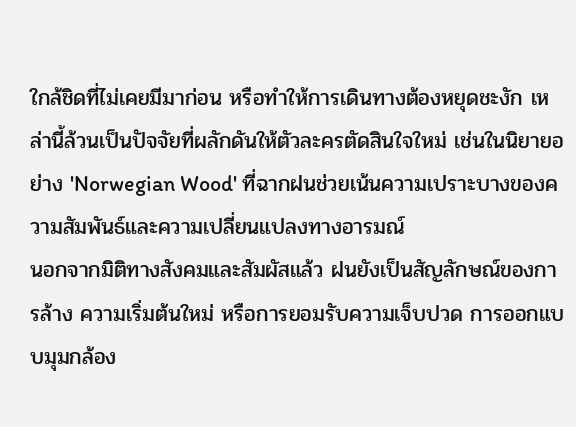ใกล้ชิดที่ไม่เคยมีมาก่อน หรือทำให้การเดินทางต้องหยุดชะงัก เหล่านี้ล้วนเป็นปัจจัยที่ผลักดันให้ตัวละครตัดสินใจใหม่ เช่นในนิยายอย่าง 'Norwegian Wood' ที่ฉากฝนช่วยเน้นความเปราะบางของความสัมพันธ์และความเปลี่ยนแปลงทางอารมณ์
นอกจากมิติทางสังคมและสัมผัสแล้ว ฝนยังเป็นสัญลักษณ์ของการล้าง ความเริ่มต้นใหม่ หรือการยอมรับความเจ็บปวด การออกแบบมุมกล้อง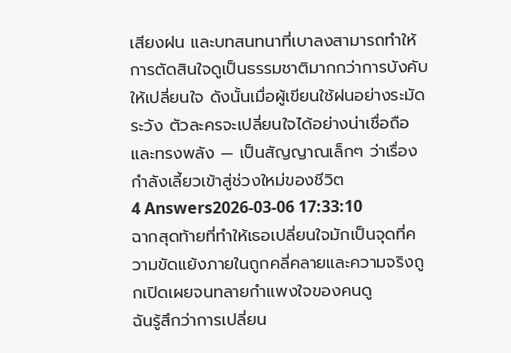เสียงฝน และบทสนทนาที่เบาลงสามารถทำให้การตัดสินใจดูเป็นธรรมชาติมากกว่าการบังคับให้เปลี่ยนใจ ดังนั้นเมื่อผู้เขียนใช้ฝนอย่างระมัดระวัง ตัวละครจะเปลี่ยนใจได้อย่างน่าเชื่อถือและทรงพลัง — เป็นสัญญาณเล็กๆ ว่าเรื่องกำลังเลี้ยวเข้าสู่ช่วงใหม่ของชีวิต
4 Answers2026-03-06 17:33:10
ฉากสุดท้ายที่ทำให้เธอเปลี่ยนใจมักเป็นจุดที่ความขัดแย้งภายในถูกคลี่คลายและความจริงถูกเปิดเผยจนทลายกำแพงใจของคนดู
ฉันรู้สึกว่าการเปลี่ยน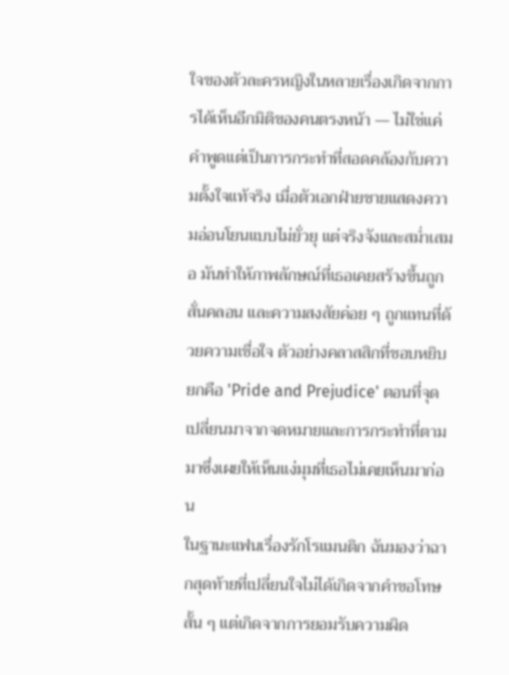ใจของตัวละครหญิงในหลายเรื่องเกิดจากการได้เห็นอีกมิติของคนตรงหน้า — ไม่ใช่แค่คำพูดแต่เป็นการกระทำที่สอดคล้องกับความตั้งใจแท้จริง เมื่อตัวเอกฝ่ายชายแสดงความอ่อนโยนแบบไม่ยั่วยุ แต่จริงจังและสม่ำเสมอ มันทำให้ภาพลักษณ์ที่เธอเคยสร้างขึ้นถูกสั่นคลอน และความสงสัยค่อย ๆ ถูกแทนที่ด้วยความเชื่อใจ ตัวอย่างคลาสสิกที่ชอบหยิบยกคือ 'Pride and Prejudice' ตอนที่จุดเปลี่ยนมาจากจดหมายและการกระทำที่ตามมาซึ่งเผยให้เห็นแง่มุมที่เธอไม่เคยเห็นมาก่อน
ในฐานะแฟนเรื่องรักโรแมนติก ฉันมองว่าฉากสุดท้ายที่เปลี่ยนใจไม่ได้เกิดจากคำขอโทษสั้น ๆ แต่เกิดจากการยอมรับความผิด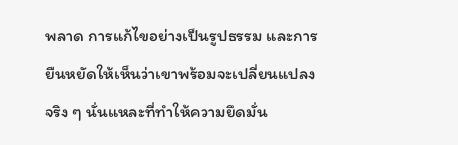พลาด การแก้ไขอย่างเป็นรูปธรรม และการยืนหยัดให้เห็นว่าเขาพร้อมจะเปลี่ยนแปลงจริง ๆ นั่นแหละที่ทำให้ความยึดมั่น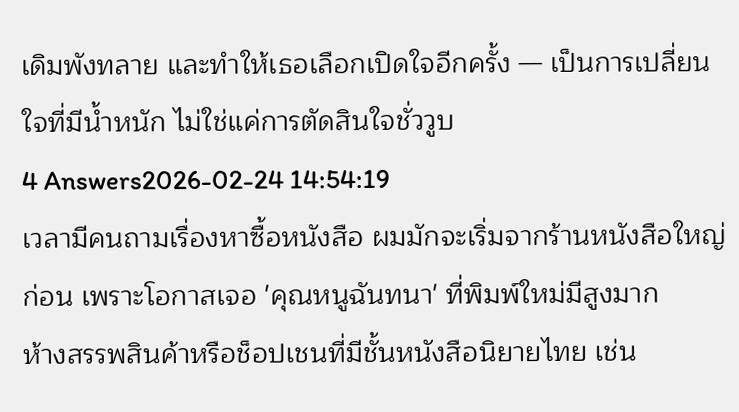เดิมพังทลาย และทำให้เธอเลือกเปิดใจอีกครั้ง — เป็นการเปลี่ยนใจที่มีน้ำหนัก ไม่ใช่แค่การตัดสินใจชั่ววูบ
4 Answers2026-02-24 14:54:19
เวลามีคนถามเรื่องหาซื้อหนังสือ ผมมักจะเริ่มจากร้านหนังสือใหญ่ก่อน เพราะโอกาสเจอ 'คุณหนูฉันทนา' ที่พิมพ์ใหม่มีสูงมาก
ห้างสรรพสินค้าหรือช็อปเชนที่มีชั้นหนังสือนิยายไทย เช่น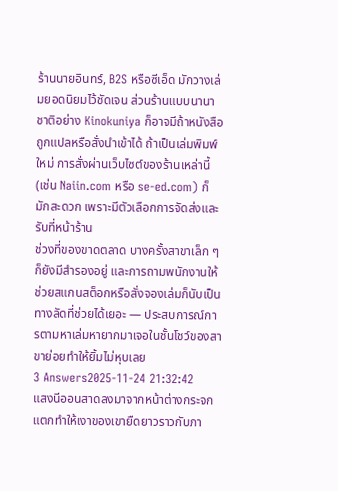ร้านนายอินทร์, B2S หรือซีเอ็ด มักวางเล่มยอดนิยมไว้ชัดเจน ส่วนร้านแบบนานาชาติอย่าง Kinokuniya ก็อาจมีถ้าหนังสือถูกแปลหรือสั่งนำเข้าได้ ถ้าเป็นเล่มพิมพ์ใหม่ การสั่งผ่านเว็บไซต์ของร้านเหล่านี้ (เช่น Naiin.com หรือ se-ed.com) ก็มักสะดวก เพราะมีตัวเลือกการจัดส่งและรับที่หน้าร้าน
ช่วงที่ของขาดตลาด บางครั้งสาขาเล็ก ๆ ก็ยังมีสำรองอยู่ และการถามพนักงานให้ช่วยสแกนสต็อกหรือสั่งจองเล่มก็นับเป็นทางลัดที่ช่วยได้เยอะ — ประสบการณ์การตามหาเล่มหายากมาเจอในชั้นโชว์ของสาขาย่อยทำให้ยิ้มไม่หุบเลย
3 Answers2025-11-24 21:32:42
แสงนีออนสาดลงมาจากหน้าต่างกระจกแตกทำให้เงาของเขายืดยาวราวกับภา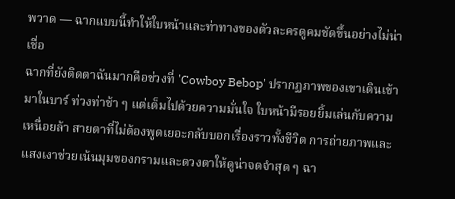พวาด — ฉากแบบนี้ทำให้ใบหน้าและท่าทางของตัวละครดูคมชัดขึ้นอย่างไม่น่าเชื่อ
ฉากที่ยังติดตาฉันมากคือช่วงที่ 'Cowboy Bebop' ปรากฏภาพของเขาเดินเข้ามาในบาร์ ท่วงท่าช้า ๆ แต่เต็มไปด้วยความมั่นใจ ใบหน้ามีรอยยิ้มเล่นกับความเหนื่อยล้า สายตาที่ไม่ต้องพูดเยอะกลับบอกเรื่องราวทั้งชีวิต การถ่ายภาพและแสงเงาช่วยเน้นมุมของกรามและดวงตาให้ดูน่าจดจำสุด ๆ ฉา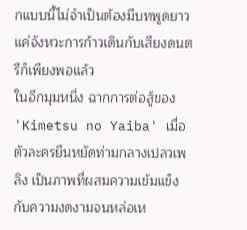กแบบนี้ไม่จำเป็นต้องมีบทพูดยาว แค่จังหวะการก้าวเดินกับเสียงดนตรีก็เพียงพอแล้ว
ในอีกมุมหนึ่ง ฉากการต่อสู้ของ 'Kimetsu no Yaiba' เมื่อตัวละครยืนหยัดท่ามกลางเปลวเพลิง เป็นภาพที่ผสมความเข้มแข็งกับความงดงามจนหล่อเห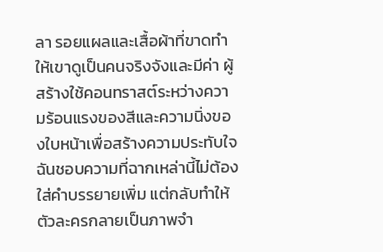ลา รอยแผลและเสื้อผ้าที่ขาดทำให้เขาดูเป็นคนจริงจังและมีค่า ผู้สร้างใช้คอนทราสต์ระหว่างความร้อนแรงของสีและความนิ่งของใบหน้าเพื่อสร้างความประทับใจ ฉันชอบความที่ฉากเหล่านี้ไม่ต้องใส่คำบรรยายเพิ่ม แต่กลับทำให้ตัวละครกลายเป็นภาพจำ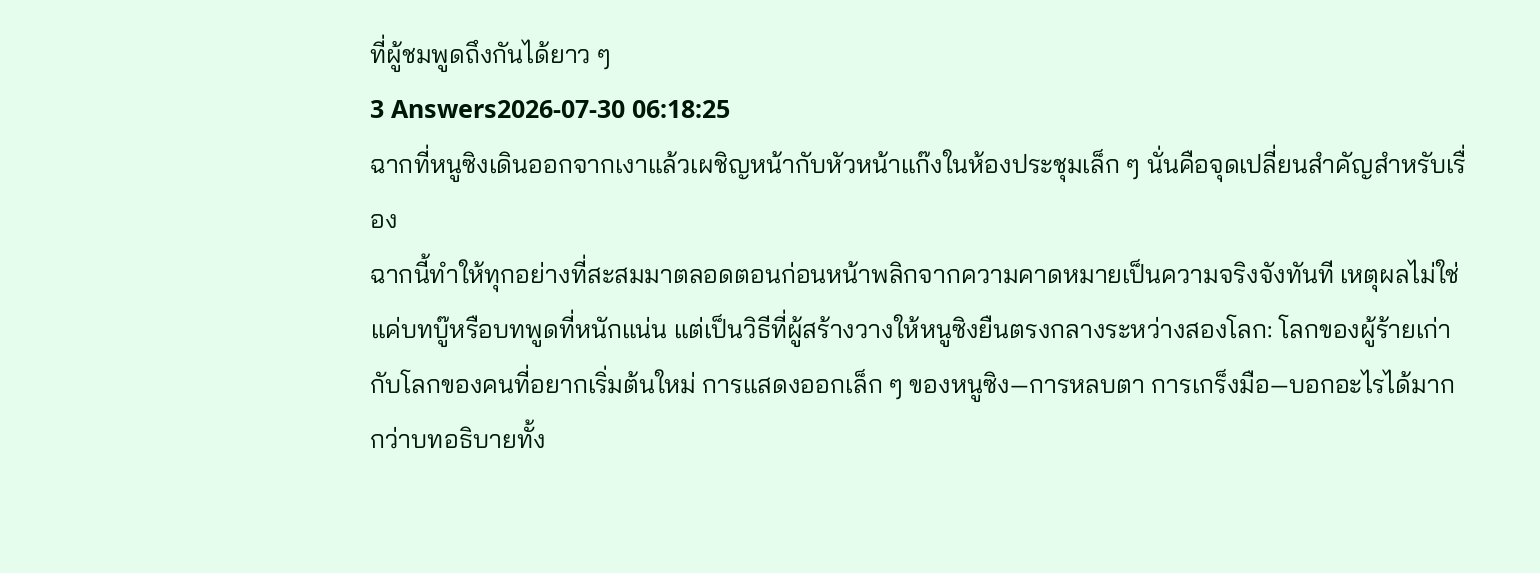ที่ผู้ชมพูดถึงกันได้ยาว ๆ
3 Answers2026-07-30 06:18:25
ฉากที่หนูซิงเดินออกจากเงาแล้วเผชิญหน้ากับหัวหน้าแก๊งในห้องประชุมเล็ก ๆ นั่นคือจุดเปลี่ยนสำคัญสำหรับเรื่อง
ฉากนี้ทำให้ทุกอย่างที่สะสมมาตลอดตอนก่อนหน้าพลิกจากความคาดหมายเป็นความจริงจังทันที เหตุผลไม่ใช่แค่บทบู๊หรือบทพูดที่หนักแน่น แต่เป็นวิธีที่ผู้สร้างวางให้หนูซิงยืนตรงกลางระหว่างสองโลก: โลกของผู้ร้ายเก่ากับโลกของคนที่อยากเริ่มต้นใหม่ การแสดงออกเล็ก ๆ ของหนูซิง—การหลบตา การเกร็งมือ—บอกอะไรได้มากกว่าบทอธิบายทั้ง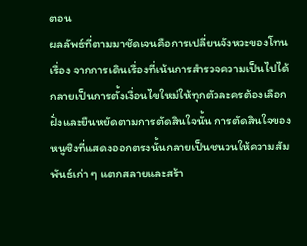ตอน
ผลลัพธ์ที่ตามมาชัดเจนคือการเปลี่ยนจังหวะของโทนเรื่อง จากการเดินเรื่องที่เน้นการสำรวจความเป็นไปได้ กลายเป็นการตั้งเงื่อนไขใหม่ให้ทุกตัวละครต้องเลือกฝั่งและยืนหยัดตามการตัดสินใจนั้น การตัดสินใจของหนูซิงที่แสดงออกตรงนั้นกลายเป็นชนวนให้ความสัมพันธ์เก่า ๆ แตกสลายและสร้า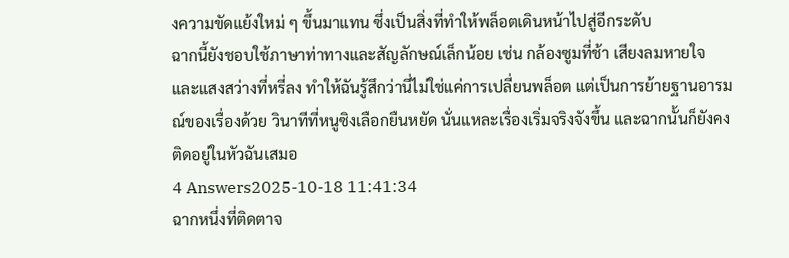งความขัดแย้งใหม่ ๆ ขึ้นมาแทน ซึ่งเป็นสิ่งที่ทำให้พล็อตเดินหน้าไปสู่อีกระดับ
ฉากนี้ยังชอบใช้ภาษาท่าทางและสัญลักษณ์เล็กน้อย เช่น กล้องซูมที่ช้า เสียงลมหายใจ และแสงสว่างที่หรี่ลง ทำให้ฉันรู้สึกว่านี่ไม่ใช่แค่การเปลี่ยนพล็อต แต่เป็นการย้ายฐานอารมณ์ของเรื่องด้วย วินาทีที่หนูซิงเลือกยืนหยัด นั่นแหละเรื่องเริ่มจริงจังขึ้น และฉากนั้นก็ยังคงติดอยู่ในหัวฉันเสมอ
4 Answers2025-10-18 11:41:34
ฉากหนึ่งที่ติดตาจ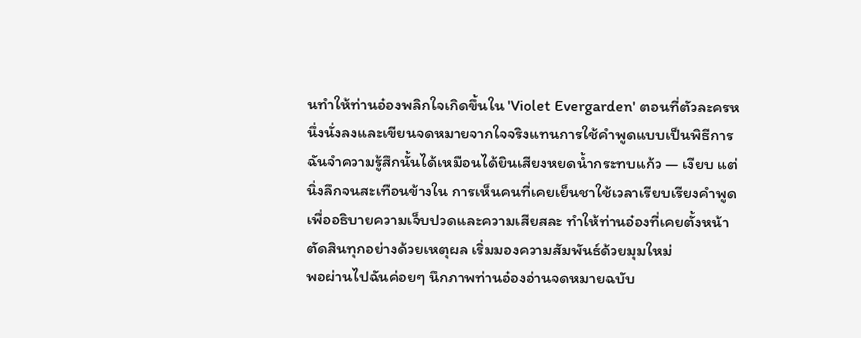นทำให้ท่านอ๋องพลิกใจเกิดขึ้นใน 'Violet Evergarden' ตอนที่ตัวละครหนึ่งนั่งลงและเขียนจดหมายจากใจจริงแทนการใช้คำพูดแบบเป็นพิธีการ ฉันจำความรู้สึกนั้นได้เหมือนได้ยินเสียงหยดน้ำกระทบแก้ว — เงียบ แต่นิ่งลึกจนสะเทือนข้างใน การเห็นคนที่เคยเย็นชาใช้เวลาเรียบเรียงคำพูดเพื่ออธิบายความเจ็บปวดและความเสียสละ ทำให้ท่านอ๋องที่เคยตั้งหน้าตัดสินทุกอย่างด้วยเหตุผล เริ่มมองความสัมพันธ์ด้วยมุมใหม่
พอผ่านไปฉันค่อยๆ นึกภาพท่านอ๋องอ่านจดหมายฉบับ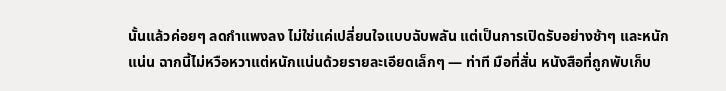นั้นแล้วค่อยๆ ลดกำแพงลง ไม่ใช่แค่เปลี่ยนใจแบบฉับพลัน แต่เป็นการเปิดรับอย่างช้าๆ และหนักแน่น ฉากนี้ไม่หวือหวาแต่หนักแน่นด้วยรายละเอียดเล็กๆ — ท่าที มือที่สั่น หนังสือที่ถูกพับเก็บ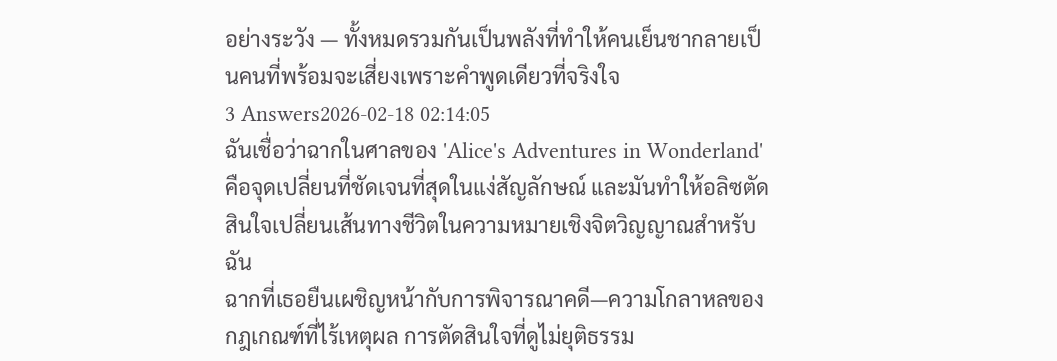อย่างระวัง — ทั้งหมดรวมกันเป็นพลังที่ทำให้คนเย็นชากลายเป็นคนที่พร้อมจะเสี่ยงเพราะคำพูดเดียวที่จริงใจ
3 Answers2026-02-18 02:14:05
ฉันเชื่อว่าฉากในศาลของ 'Alice's Adventures in Wonderland' คือจุดเปลี่ยนที่ชัดเจนที่สุดในแง่สัญลักษณ์ และมันทำให้อลิซตัดสินใจเปลี่ยนเส้นทางชีวิตในความหมายเชิงจิตวิญญาณสำหรับฉัน
ฉากที่เธอยืนเผชิญหน้ากับการพิจารณาคดี—ความโกลาหลของกฎเกณฑ์ที่ไร้เหตุผล การตัดสินใจที่ดูไม่ยุติธรรม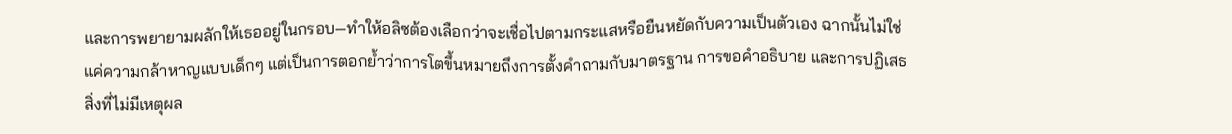และการพยายามผลักให้เธออยู่ในกรอบ—ทำให้อลิซต้องเลือกว่าจะเชื่อไปตามกระแสหรือยืนหยัดกับความเป็นตัวเอง ฉากนั้นไม่ใช่แค่ความกล้าหาญแบบเด็กๆ แต่เป็นการตอกย้ำว่าการโตขึ้นหมายถึงการตั้งคำถามกับมาตรฐาน การขอคำอธิบาย และการปฏิเสธสิ่งที่ไม่มีเหตุผล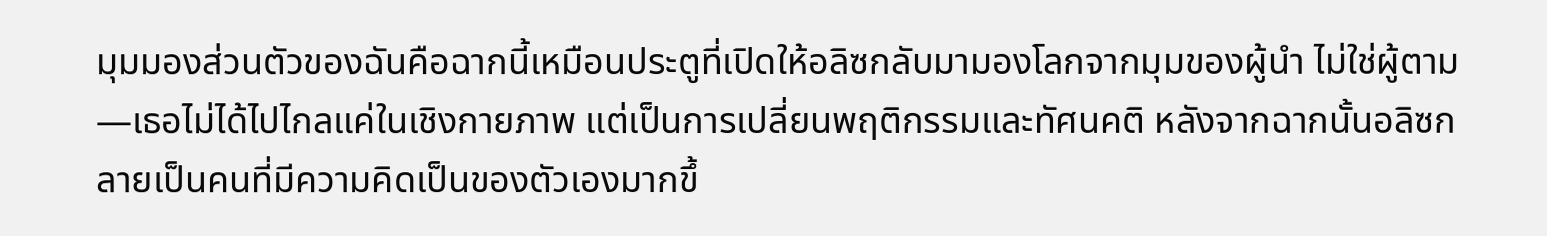มุมมองส่วนตัวของฉันคือฉากนี้เหมือนประตูที่เปิดให้อลิซกลับมามองโลกจากมุมของผู้นำ ไม่ใช่ผู้ตาม—เธอไม่ได้ไปไกลแค่ในเชิงกายภาพ แต่เป็นการเปลี่ยนพฤติกรรมและทัศนคติ หลังจากฉากนั้นอลิซกลายเป็นคนที่มีความคิดเป็นของตัวเองมากขึ้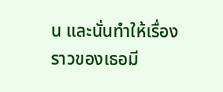น และนั่นทำให้เรื่องราวของเธอมี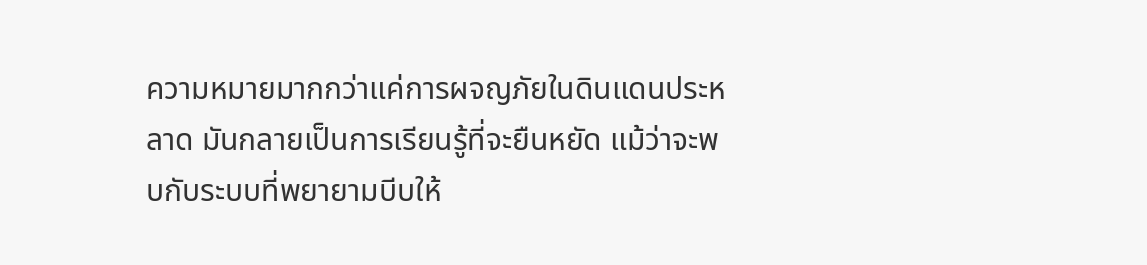ความหมายมากกว่าแค่การผจญภัยในดินแดนประหลาด มันกลายเป็นการเรียนรู้ที่จะยืนหยัด แม้ว่าจะพบกับระบบที่พยายามบีบให้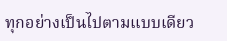ทุกอย่างเป็นไปตามแบบเดียว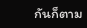กันก็ตาม